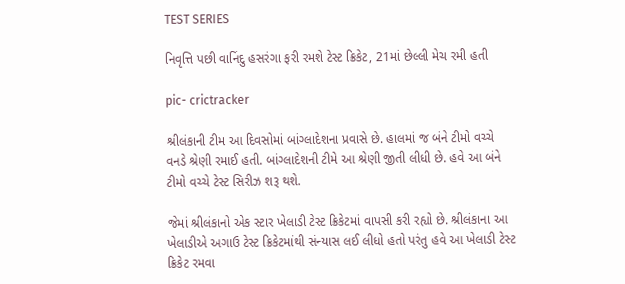TEST SERIES

નિવૃત્તિ પછી વાનિંદુ હસરંગા ફરી રમશે ટેસ્ટ ક્રિકેટ, 21માં છેલ્લી મેચ રમી હતી

pic- crictracker

શ્રીલંકાની ટીમ આ દિવસોમાં બાંગ્લાદેશના પ્રવાસે છે. હાલમાં જ બંને ટીમો વચ્ચે વનડે શ્રેણી રમાઈ હતી. બાંગ્લાદેશની ટીમે આ શ્રેણી જીતી લીધી છે. હવે આ બંને ટીમો વચ્ચે ટેસ્ટ સિરીઝ શરૂ થશે.

જેમાં શ્રીલંકાનો એક સ્ટાર ખેલાડી ટેસ્ટ ક્રિકેટમાં વાપસી કરી રહ્યો છે. શ્રીલંકાના આ ખેલાડીએ અગાઉ ટેસ્ટ ક્રિકેટમાંથી સંન્યાસ લઈ લીધો હતો પરંતુ હવે આ ખેલાડી ટેસ્ટ ક્રિકેટ રમવા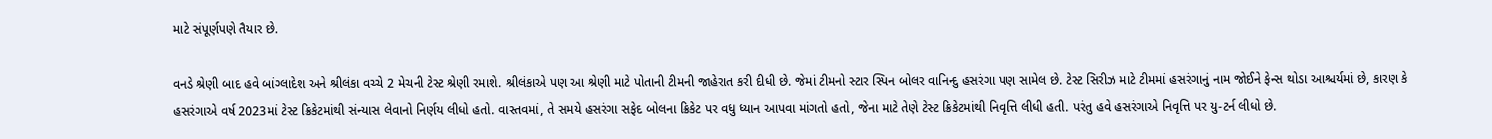માટે સંપૂર્ણપણે તૈયાર છે.

વનડે શ્રેણી બાદ હવે બાંગ્લાદેશ અને શ્રીલંકા વચ્ચે 2 મેચની ટેસ્ટ શ્રેણી રમાશે. શ્રીલંકાએ પણ આ શ્રેણી માટે પોતાની ટીમની જાહેરાત કરી દીધી છે. જેમાં ટીમનો સ્ટાર સ્પિન બોલર વાનિન્દુ હસરંગા પણ સામેલ છે. ટેસ્ટ સિરીઝ માટે ટીમમાં હસરંગાનું નામ જોઈને ફેન્સ થોડા આશ્ચર્યમાં છે, કારણ કે હસરંગાએ વર્ષ 2023માં ટેસ્ટ ક્રિકેટમાંથી સંન્યાસ લેવાનો નિર્ણય લીધો હતો. વાસ્તવમાં, તે સમયે હસરંગા સફેદ બોલના ક્રિકેટ પર વધુ ધ્યાન આપવા માંગતો હતો, જેના માટે તેણે ટેસ્ટ ક્રિકેટમાંથી નિવૃત્તિ લીધી હતી. પરંતુ હવે હસરંગાએ નિવૃત્તિ પર યુ-ટર્ન લીધો છે.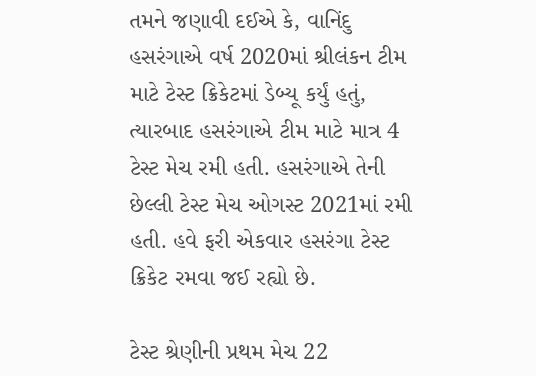તમને જણાવી દઈએ કે, વાનિંદુ હસરંગાએ વર્ષ 2020માં શ્રીલંકન ટીમ માટે ટેસ્ટ ક્રિકેટમાં ડેબ્યૂ કર્યું હતું, ત્યારબાદ હસરંગાએ ટીમ માટે માત્ર 4 ટેસ્ટ મેચ રમી હતી. હસરંગાએ તેની છેલ્લી ટેસ્ટ મેચ ઓગસ્ટ 2021માં રમી હતી. હવે ફરી એકવાર હસરંગા ટેસ્ટ ક્રિકેટ રમવા જઈ રહ્યો છે.

ટેસ્ટ શ્રેણીની પ્રથમ મેચ 22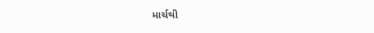માર્ચથી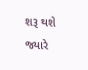શરૂ થશે જ્યારે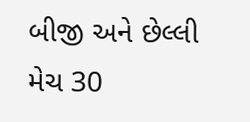બીજી અને છેલ્લી મેચ 30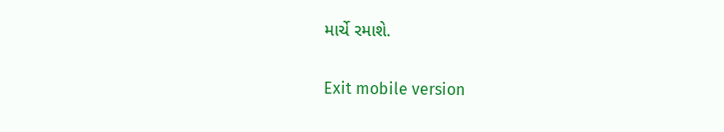માર્ચે રમાશે.

Exit mobile version